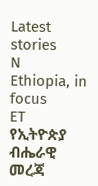Latest stories
N
Ethiopia, in focus
ET
የኢትዮጵያ ብሔራዊ መረጃ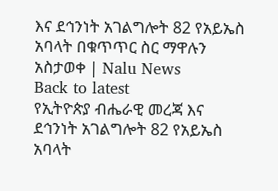እና ደኅንነት አገልግሎት 82 የአይኤስ አባላት በቁጥጥር ስር ማዋሉን አስታወቀ | Nalu News
Back to latest
የኢትዮጵያ ብሔራዊ መረጃ እና ደኅንነት አገልግሎት 82 የአይኤስ አባላት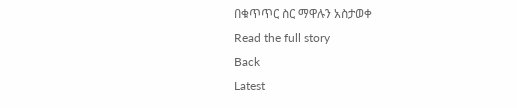በቁጥጥር ስር ማዋሉን አስታወቀ
Read the full story
Back
Latest